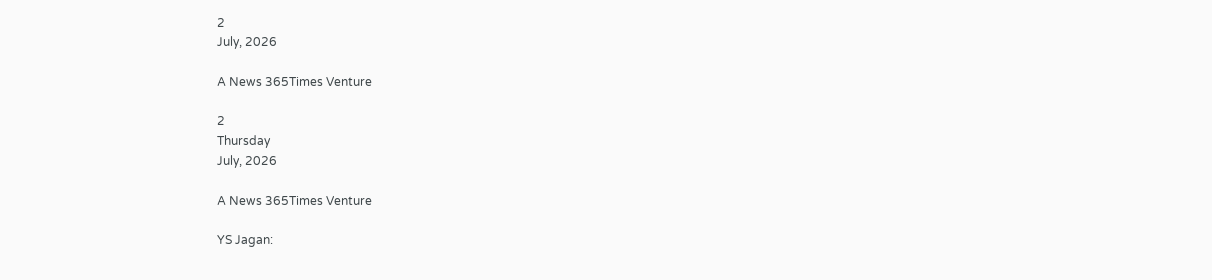2
July, 2026

A News 365Times Venture

2
Thursday
July, 2026

A News 365Times Venture

YS Jagan: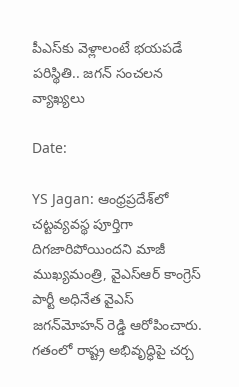పీఎస్‌కు వెళ్లాలంటే భయపడే పరిస్థితి.. జగన్ సంచలన వ్యాఖ్యలు

Date:

YS Jagan: ఆంధ్రప్రదేశ్‌లో చట్టవ్యవస్థ పూర్తిగా దిగజారిపోయిందని మాజీ ముఖ్యమంత్రి, వైఎస్‌ఆర్‌ కాంగ్రెస్‌ పార్టీ అధినేత వైఎస్ జగన్‌మోహన్ రెడ్డి ఆరోపించారు. గతంలో రాష్ట్ర అభివృద్ధిపై చర్చ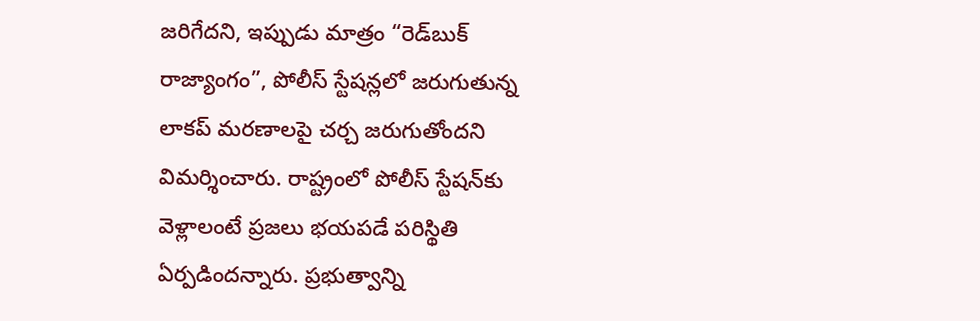జరిగేదని, ఇప్పుడు మాత్రం “రెడ్‌బుక్ రాజ్యాంగం”, పోలీస్ స్టేషన్లలో జరుగుతున్న లాకప్ మరణాలపై చర్చ జరుగుతోందని విమర్శించారు. రాష్ట్రంలో పోలీస్ స్టేషన్‌కు వెళ్లాలంటే ప్రజలు భయపడే పరిస్థితి ఏర్పడిందన్నారు. ప్రభుత్వాన్ని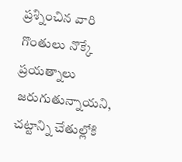ప్రశ్నించిన వారి గొంతులు నొక్కే ప్రయత్నాలు జరుగుతున్నాయని, చట్టాన్ని చేతుల్లోకి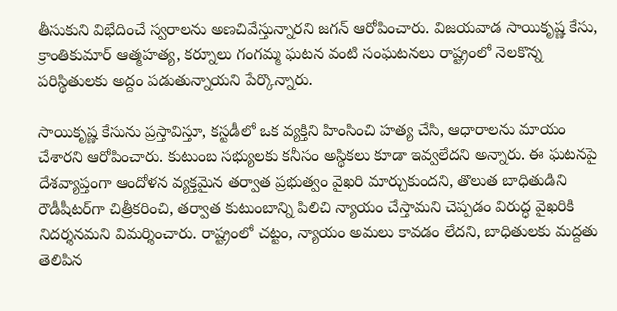తీసుకుని విభేదించే స్వరాలను అణచివేస్తున్నారని జగన్ ఆరోపించారు. విజయవాడ సాయికృష్ణ కేసు, క్రాంతికుమార్ ఆత్మహత్య, కర్నూలు గంగమ్మ ఘటన వంటి సంఘటనలు రాష్ట్రంలో నెలకొన్న పరిస్థితులకు అద్దం పడుతున్నాయని పేర్కొన్నారు.

సాయికృష్ణ కేసును ప్రస్తావిస్తూ, కస్టడీలో ఒక వ్యక్తిని హింసించి హత్య చేసి, ఆధారాలను మాయం చేశారని ఆరోపించారు. కుటుంబ సభ్యులకు కనీసం అస్థికలు కూడా ఇవ్వలేదని అన్నారు. ఈ ఘటనపై దేశవ్యాప్తంగా ఆందోళన వ్యక్తమైన తర్వాత ప్రభుత్వం వైఖరి మార్చుకుందని, తొలుత బాధితుడిని రౌడీషీటర్‌గా చిత్రీకరించి, తర్వాత కుటుంబాన్ని పిలిచి న్యాయం చేస్తామని చెప్పడం విరుద్ధ వైఖరికి నిదర్శనమని విమర్శించారు. రాష్ట్రంలో చట్టం, న్యాయం అమలు కావడం లేదని, బాధితులకు మద్దతు తెలిపిన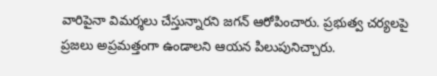వారిపైనా విమర్శలు చేస్తున్నారని జగన్ ఆరోపించారు. ప్రభుత్వ చర్యలపై ప్రజలు అప్రమత్తంగా ఉండాలని ఆయన పిలుపునిచ్చారు.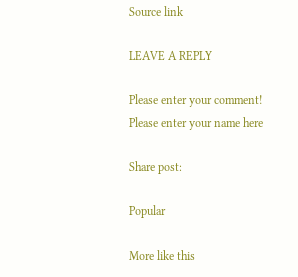Source link

LEAVE A REPLY

Please enter your comment!
Please enter your name here

Share post:

Popular

More like this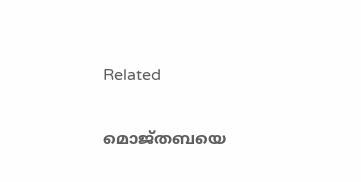Related

മൊജ്തബയെ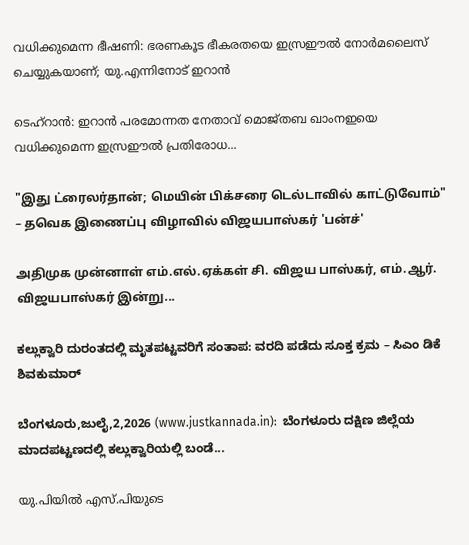വധിക്കുമെന്ന ഭീഷണി: ഭരണകൂട ഭീകരതയെ ഇസ്രഈല്‍ നോര്‍മലൈസ് ചെയ്യുകയാണ്; യു.എന്നിനോട് ഇറാന്‍

ടെഹ്‌റാന്‍: ഇറാന്‍ പരമോന്നത നേതാവ് മൊജ്തബ ഖാംനഇയെ വധിക്കുമെന്ന ഇസ്രഈല്‍ പ്രതിരോധ...

"இது ட்ரைலர்தான்; மெயின் பிக்சரை டெல்டாவில் காட்டுவோம்" – தவெக இணைப்பு விழாவில் விஜயபாஸ்கர் 'பன்ச்'

அதிமுக முன்னாள் எம்.எல்.ஏக்கள் சி. விஜய பாஸ்கர், எம்.ஆர். விஜயபாஸ்கர் இன்று...

ಕಲ್ಲುಕ್ವಾರಿ ದುರಂತದಲ್ಲಿ ಮೃತಪಟ್ಟವರಿಗೆ ಸಂತಾಪ: ವರದಿ ಪಡೆದು ಸೂಕ್ತ ಕ್ರಮ – ಸಿಎಂ ಡಿಕೆ ಶಿವಕುಮಾರ್

ಬೆಂಗಳೂರು,ಜುಲೈ,2,2026 (www.justkannada.in):  ಬೆಂಗಳೂರು ದಕ್ಷಿಣ ಜಿಲ್ಲೆಯ ಮಾದಪಟ್ಟಣದಲ್ಲಿ ಕಲ್ಲುಕ್ವಾರಿಯಲ್ಲಿ ಬಂಡೆ...

യു.പിയില്‍ എസ്.പിയുടെ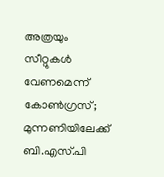അത്രയും സീറ്റുകള്‍ വേണമെന്ന് കോണ്‍ഗ്രസ്; മുന്നണിയിലേക്ക് ബി.എസ്.പി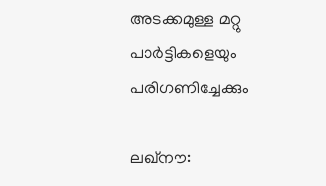അടക്കമുള്ള മറ്റു പാര്‍ട്ടികളെയും പരിഗണിച്ചേക്കും

ലഖ്‌നൗ: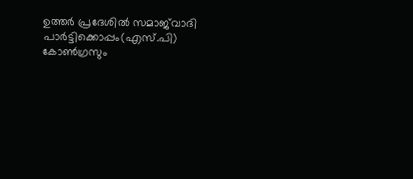ഉത്തര്‍ പ്രദേശില്‍ സമാജ്‌വാദി പാര്‍ട്ടിക്കൊപ്പം(എസ്.പി) കോണ്‍ഗ്രസും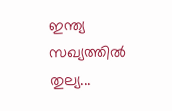ഇന്ത്യ സഖ്യത്തില്‍ തുല്യ...